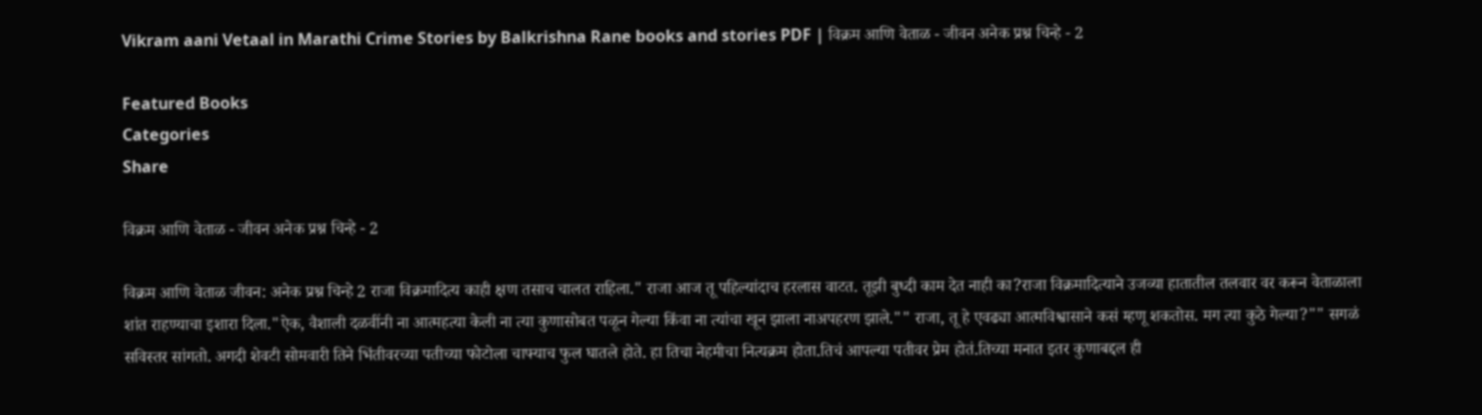Vikram aani Vetaal in Marathi Crime Stories by Balkrishna Rane books and stories PDF | विक्रम आणि वेताळ - जीवन अनेक प्रश्न चिन्हे - 2

Featured Books
Categories
Share

विक्रम आणि वेताळ - जीवन अनेक प्रश्न चिन्हे - 2

विक्रम आणि वेताळ जीवन: अनेक प्रश्न चिन्हे 2 राजा विक्रमादित्य काही क्षण तसाच चालत राहिला." राजा आज तू पहिल्यांदाच हरलास वाटत. तूझी बुध्दी काम देत नाही का?राजा विक्रमादित्याने उजव्या हातातील तलवार वर करून वेताळाला शांत राहण्याचा इशारा दिला."ऐक, वैशाली दळवींनी ना आत्महत्या केली ना त्या कुणासोबत पळून गेल्या किंवा ना त्यांचा खून झाला नाअपहरण झाले."" राजा, तू हे एवढ्या आत्मविश्वासाने कसं म्हणू शकतोस. मग त्या कुठे गेल्या?"" सगळं सविस्तर सांगतो. अगदी शेवटी सोमवारी तिने भिंतीवरच्या पतीच्या फोटोला चाफ्याच फुल घातले होते. हा तिचा नेहमीचा नित्यक्रम होता.तिचं आपल्या पतीवर प्रेम होतं.तिच्या मनात इतर कुणाबद्दल ही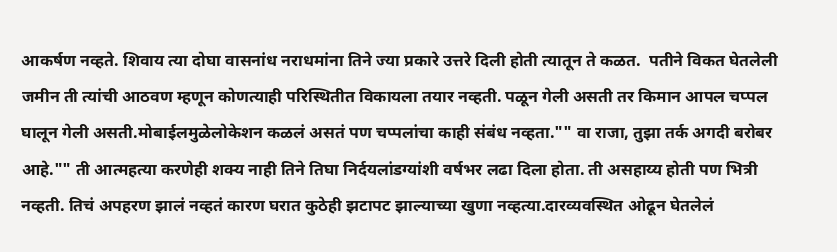आकर्षण नव्हते. शिवाय त्या दोघा वासनांध नराधमांना तिने ज्या प्रकारे उत्तरे दिली होती त्यातून ते कळत.  पतीने विकत घेतलेली जमीन ती त्यांची आठवण म्हणून कोणत्याही परिस्थितीत विकायला तयार नव्हती. पळून गेली असती तर किमान आपल चप्पल घालून गेली असती.मोबाईलमुळेलोकेशन कळलं असतं पण चप्पलांचा काही संबंध नव्हता."" वा राजा, तुझा तर्क अगदी बरोबर आहे."" ती आत्महत्या करणेही शक्य नाही तिने तिघा निर्दयलांडग्यांशी वर्षभर लढा दिला होता. ती असहाय्य होती पण भित्री नव्हती. तिचं अपहरण झालं नव्हतं कारण घरात कुठेही झटापट झाल्याच्या खुणा नव्हत्या.दारव्यवस्थित ओढून घेतलेलं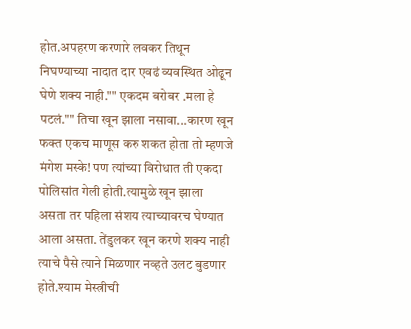होत.अपहरण करणारे लवकर तिथून निघण्याच्या नादात दार एवढं व्यवस्थित ओढून घेणे शक्य नाही."" एकदम बरोबर .मला हे पटलं."" तिचा खून झाला नसावा...कारण खून फक्त एकच माणूस करु शकत होता तो म्हणजे मंगेश मस्के! पण त्यांच्या विरोधात ती एकदा पोलिसांत गेली होती.त्यामुळे खून झाला असता तर पहिला संशय त्याच्यावरच घेण्यात आला असता. तेंडुलकर खून करणे शक्य नाही त्याचे पैसे त्याने मिळणार नव्हते उलट बुडणार होते.श्याम मेस्त्रीची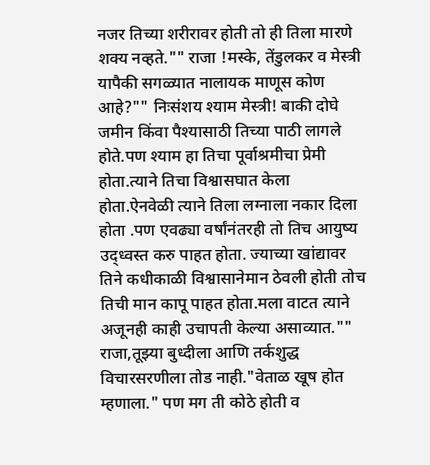नजर तिच्या शरीरावर होती तो ही तिला मारणे शक्य नव्हते."" राजा !मस्के, तेंडुलकर व मेस्त्री यापैकी सगळ्यात नालायक माणूस कोण आहे?"" निःसंशय श्याम मेस्त्री! बाकी दोघे जमीन किंवा पैश्यासाठी तिच्या पाठी लागले होते.पण श्याम हा तिचा पूर्वाश्रमीचा प्रेमी होता.त्याने तिचा विश्वासघात केला होता.ऐनवेळी त्याने तिला लग्नाला नकार दिला होता .पण एवढ्या वर्षांनंतरही तो तिच आयुष्य उद्ध्वस्त करु पाहत होता. ज्याच्या खांद्यावर तिने कधीकाळी विश्वासानेमान ठेवली होती तोच तिची मान कापू पाहत होता.मला वाटत त्याने अजूनही काही उचापती केल्या असाव्यात."" राजा,तूझ्या बुध्दीला आणि तर्कशुद्ध विचारसरणीला तोड नाही."वेताळ खूष होत म्हणाला." पण मग ती कोठे होती व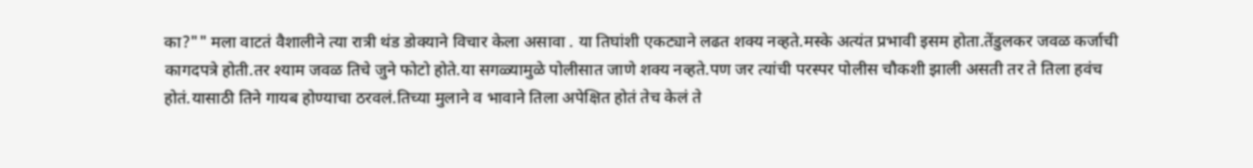का?"" मला वाटतं वैशालीने त्या रात्री थंड डोक्याने विचार केला असावा . या तिघांशी एकट्याने लढत शक्य नव्हते.मस्के अत्यंत प्रभावी इसम होता.तेंडुलकर जवळ कर्जाची कागदपत्रे होती.तर श्याम जवळ तिचे जुने फोटो होते.या सगळ्यामुळे पोलीसात जाणे शक्य नव्हते.पण जर त्यांची परस्पर पोलीस चौकशी झाली असती तर ते तिला हवंच होतं.यासाठी तिने गायब होण्याचा ठरवलं.तिच्या मुलाने व भावाने तिला अपेक्षित होतं तेच केलं ते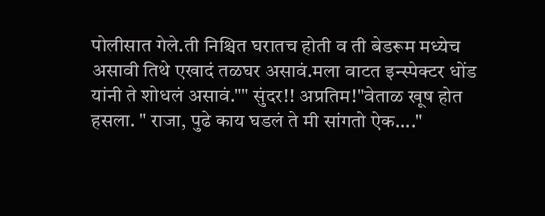पोलीसात गेले.ती निश्चित घरातच होती व ती बेडरूम मध्येच असावी तिथे एखादं तळघर असावं.मला वाटत इन्स्पेक्टर धोंड यांनी ते शोधलं असावं."" सुंदर!! अप्रतिम!"वेताळ खूष होत हसला. " राजा, पुढे काय घडलं ते मी सांगतो ऐक...."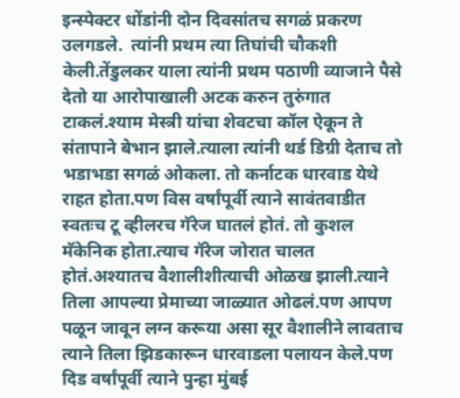इन्स्पेक्टर धोंडांनी दोन दिवसांतच सगळं प्रकरण उलगडले.  त्यांनी प्रथम त्या तिघांची चौकशी केली.तेंडुलकर याला त्यांनी प्रथम पठाणी व्याजाने पैसे देतो या आरोपाखाली अटक करुन तुरुंगात टाकलं.श्याम मेस्त्री यांचा शेवटचा कॉल ऐकून ते संतापाने बेभान झाले.त्याला त्यांनी थर्ड डिग्री देताच तो भडाभडा सगळं ओकला. तो कर्नाटक धारवाड येथे राहत होता.पण विस वर्षांपूर्वी त्याने सावंतवाडीत स्वतःच टू व्हीलरच गॅरेज घातलं होतं. तो कुशल मॅकेनिक होता.त्याच गॅरेज जोरात चालत होतं.अश्यातच वैशालीशीत्याची ओळख झाली.त्याने तिला आपल्या प्रेमाच्या जाळ्यात ओढलं.पण आपण पळून जावून लग्न करूया असा सूर वैशालीने लावताच त्याने तिला झिडकारून धारवाडला पलायन केले.पण दिड वर्षांपूर्वी त्याने पुन्हा मुंबई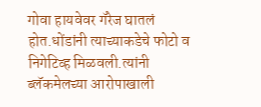गोवा हायवेवर गॅरेज घातलं होत.धोंडांनी त्याच्याकडेचे फोटो व निगेटिव्ह मिळवली.त्यांनी ब्लॅकमेलच्या आरोपाखाली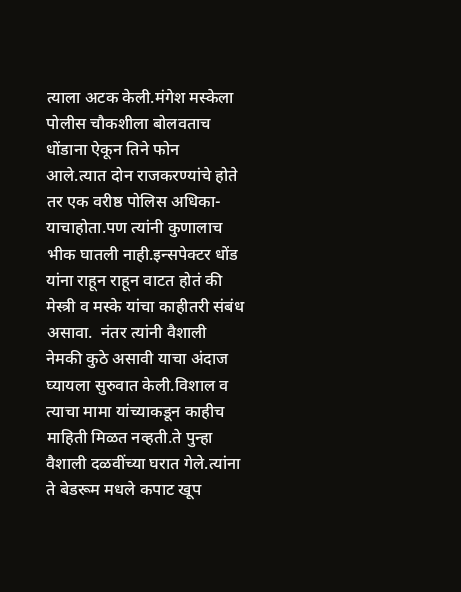त्याला अटक केली.मंगेश मस्केला पोलीस चौकशीला बोलवताच धोंडाना ऐकून तिने फोन आले.त्यात दोन राजकरण्यांचे होते तर एक वरीष्ठ पोलिस अधिका-याचाहोता.पण त्यांनी कुणालाच भीक घातली नाही.इन्सपेक्टर धोंड यांना राहून राहून वाटत होतं की मेस्त्री व मस्के यांचा काहीतरी संबंध असावा.  नंतर त्यांनी वैशाली नेमकी कुठे असावी याचा अंदाज घ्यायला सुरुवात केली.विशाल व त्याचा मामा यांच्याकडून काहीच माहिती मिळत नव्हती.ते पुन्हा वैशाली दळवींच्या घरात गेले.त्यांना ते बेडरूम मधले कपाट खूप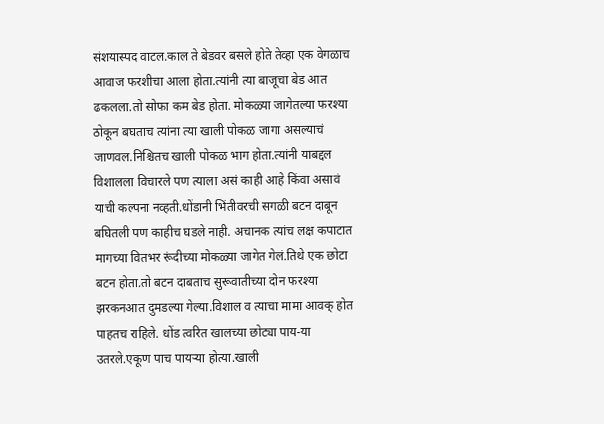संशयास्पद वाटल.काल ते बेडवर बसले होते तेव्हा एक वेगळाच आवाज फरशीचा आला होता.त्यांनी त्या बाजूचा बेड आत ढकलला.तो सोफा कम बेड होता. मोकळ्या जागेतल्या फरश्या ठोकून बघताच त्यांना त्या खाली पोकळ जागा असल्याचं जाणवल.निश्चितच खाली पोकळ भाग होता.त्यांनी याबद्दल विशालला विचारले पण त्याला असं काही आहे किंवा असावं याची कल्पना नव्हती.धोंडानी भिंतीवरची सगळी बटन दाबून बघितली पण काहीच घडले नाही. अचानक त्यांच लक्ष कपाटात मागच्या वितभर रूंदीच्या मोकळ्या जागेत गेलं.तिथे एक छोटा बटन होता.तो बटन दाबताच सुरूवातीच्या दोन फरश्या झरकनआत दुमडल्या गेल्या.विशाल व त्याचा मामा आवक् होत पाहतच राहिले. धोंड त्वरित खालच्या छोट्या पाय-या उतरले.एकूण पाच पायऱ्या होत्या.खाली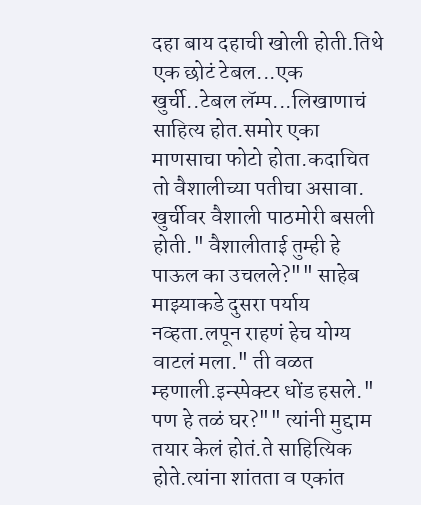दहा बाय दहाची खोली होती.तिथे एक छोटं टेबल...एक खुर्ची..टेबल लॅम्प...लिखाणाचं साहित्य होत.समोर एका माणसाचा फोटो होता.कदाचित तो वैशालीच्या पतीचा असावा. खुर्चीवर वैशाली पाठमोरी बसली होती." वैशालीताई तुम्ही हे पाऊल का उचलले?"" साहेब माझ्याकडे दुसरा पर्याय नव्हता.लपून राहणं हेच योग्य वाटलं मला." ती वळत म्हणाली.इन्स्पेक्टर धोंड हसले." पण हे तळं घर?"" त्यांनी मुद्दाम तयार केलं होतं.ते साहित्यिक होते.त्यांना शांतता व एकांत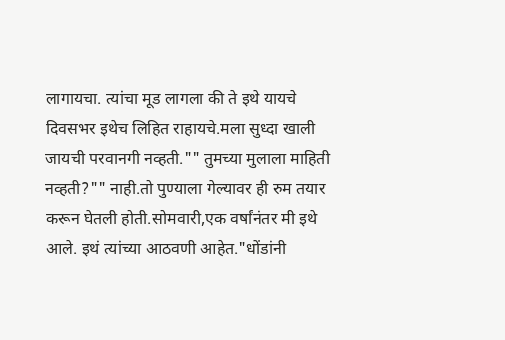लागायचा. त्यांचा मूड लागला की ते इथे यायचे दिवसभर इथेच लिहित राहायचे.मला सुध्दा खाली जायची परवानगी नव्हती."" तुमच्या मुलाला माहिती नव्हती?"" नाही.तो पुण्याला गेल्यावर ही रुम तयार करून घेतली होती.सोमवारी,एक वर्षांनंतर मी इथे आले. इथं त्यांच्या आठवणी आहेत."धोंडांनी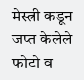मेस्त्री कडून जप्त केलेले फोटो व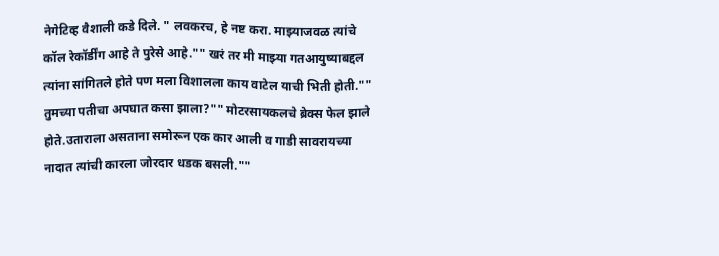नेगेटिव्ह वैशाली कडे दिले. " लवकरच, हे नष्ट करा. माझ्याजवळ त्यांचे कॉल रेकॉर्डींग आहे ते पुरेसे आहे."" खरं तर मी माझ्या गतआयुष्याबद्दल त्यांना सांगितले होते पण मला विशालला काय वाटेल याची भिती होती."" तुमच्या पतीचा अपघात कसा झाला?"" मोटरसायकलचे ब्रेक्स फेल झाले होते.उताराला असताना समोरून एक कार आली व गाडी सावरायच्या नादात त्यांची कारला जोरदार धडक बसली.""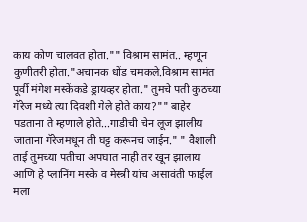काय कोण चालवत होता."" विश्राम सामंत.. म्हणून कुणीतरी होता."अचानक धोंड चमकले.विश्राम सामंत पूर्वी मंगेश मस्केंकडे ड्रायव्हर होता." तुमचे पती कुठच्या गॅरेज मध्ये त्या दिवशी गेले होते काय?"" बाहेर पडताना ते म्हणाले होते...गाडीची चेन लूज झालीय जाताना गॅरेजमधून ती घट्ट करूनच जाईन." " वैशाली ताई तुमच्या पतीचा अपघात नाही तर खून झालाय आणि हे प्लानिंग मस्के व मेस्त्री यांच असावंती फाईल मला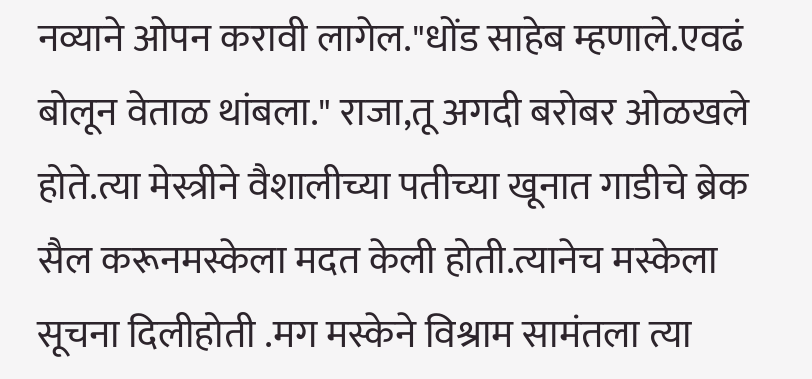नव्याने ओपन करावी लागेल."धोंड साहेब म्हणाले.एवढं बोलून वेताळ थांबला." राजा,तू अगदी बरोबर ओळखले होते.त्या मेस्त्रीने वैशालीच्या पतीच्या खूनात गाडीचे ब्रेक सैल करूनमस्केला मदत केली होती.त्यानेच मस्केला सूचना दिलीहोती .मग मस्केने विश्राम सामंतला त्या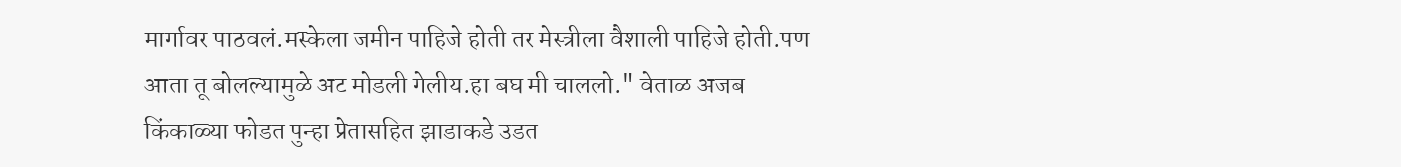मार्गावर पाठवलं.मस्केला जमीन पाहिजे होती तर मेस्त्रीला वैशाली पाहिजे होती.पण आता तू बोलल्यामुळे अट मोडली गेलीय.हा बघ मी चाललो." वेताळ अजब किंकाळ्या फोडत पुन्हा प्रेतासहित झाडाकडे उडत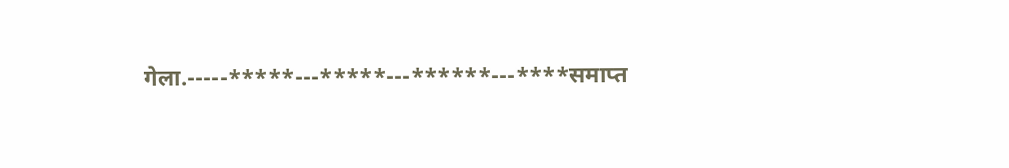गेला.-----*****---*****---******---****समाप्त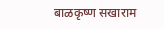बाळकृष्ण सखाराम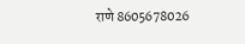राणे 8605678026